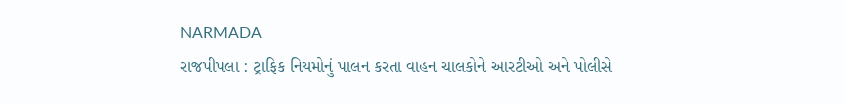NARMADA
રાજપીપલા : ટ્રાફિક નિયમોનું પાલન કરતા વાહન ચાલકોને આરટીઓ અને પોલીસે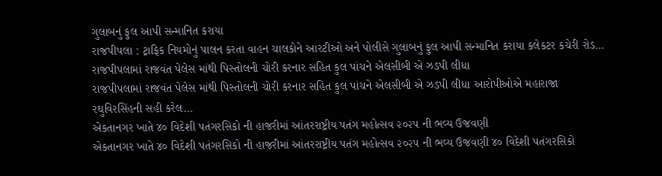ગુલાબનું ફુલ આપી સન્માનિત કરાયા
રાજપીપલા : ટ્રાફિક નિયમોનું પાલન કરતા વાહન ચાલકોને આરટીઓ અને પોલીસે ગુલાબનું ફુલ આપી સન્માનિત કરાયા કલેકટર કચેરી રોડ…
રાજપીપલામાં રાજવંત પેલેસ માંથી પિસ્તોલની ચોરી કરનાર સહિત કુલ પાંચને એલસીબી એ ઝડપી લીધા
રાજપીપલામાં રાજવંત પેલેસ માંથી પિસ્તોલની ચોરી કરનાર સહિત કુલ પાંચને એલસીબી એ ઝડપી લીધા આરોપીઓએ મહારાજા રઘુવિરસિંહની સહી કરેલ…
એકતાનગર ખાતે ૪૦ વિદેશી પતંગરસિકો ની હાજરીમાં આંતરરાષ્ટ્રીય પતંગ મહોત્સવ ૨૦૨૫ ની ભવ્ય ઉજવણી
એકતાનગર ખાતે ૪૦ વિદેશી પતંગરસિકો ની હાજરીમાં આંતરરાષ્ટ્રીય પતંગ મહોત્સવ ૨૦૨૫ ની ભવ્ય ઉજવણી ૪૦ વિદેશી પતંગરસિકો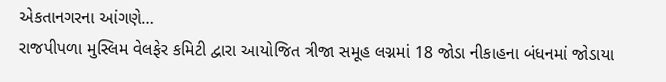એકતાનગરના આંગણે…
રાજપીપળા મુસ્લિમ વેલફેર કમિટી દ્વારા આયોજિત ત્રીજા સમૂહ લગ્નમાં 18 જોડા નીકાહના બંધનમાં જોડાયા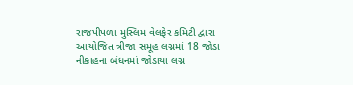રાજપીપળા મુસ્લિમ વેલફેર કમિટી દ્વારા આયોજિત ત્રીજા સમૂહ લગ્નમાં 18 જોડા નીકાહના બંધનમાં જોડાયા લગ્ન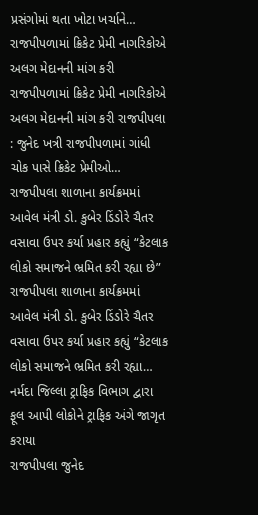પ્રસંગોમાં થતા ખોટા ખર્ચાને…
રાજપીપળામાં ક્રિકેટ પ્રેમી નાગરિકોએ અલગ મેદાનની માંગ કરી
રાજપીપળામાં ક્રિકેટ પ્રેમી નાગરિકોએ અલગ મેદાનની માંગ કરી રાજપીપલા : જુનેદ ખત્રી રાજપીપળામાં ગાંધી ચોક પાસે ક્રિકેટ પ્રેમીઓ…
રાજપીપલા શાળાના કાર્યક્રમમાં આવેલ મંત્રી ડો. કુબેર ડિંડોરે ચૈતર વસાવા ઉપર કર્યા પ્રહાર કહ્યું “કેટલાક લોકો સમાજને ભ્રમિત કરી રહ્યા છે”
રાજપીપલા શાળાના કાર્યક્રમમાં આવેલ મંત્રી ડો. કુબેર ડિંડોરે ચૈતર વસાવા ઉપર કર્યા પ્રહાર કહ્યું “કેટલાક લોકો સમાજને ભ્રમિત કરી રહ્યા…
નર્મદા જિલ્લા ટ્રાફિક વિભાગ દ્વારા ફૂલ આપી લોકોને ટ્રાફિક અંગે જાગૃત કરાયા
રાજપીપલા જુનેદ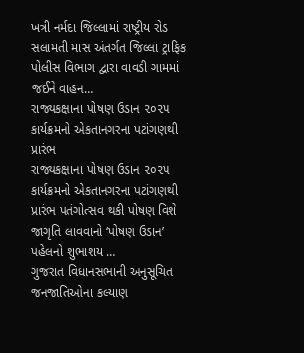ખત્રી નર્મદા જિલ્લામાં રાષ્ટ્રીય રોડ સલામતી માસ અંતર્ગત જિલ્લા ટ્રાફિક પોલીસ વિભાગ દ્વારા વાવડી ગામમાં જઈને વાહન…
રાજ્યકક્ષાના પોષણ ઉડાન ૨૦૨૫ કાર્યક્રમનો એકતાનગરના પટાંગણથી પ્રારંભ
રાજ્યકક્ષાના પોષણ ઉડાન ૨૦૨૫ કાર્યક્રમનો એકતાનગરના પટાંગણથી પ્રારંભ પતંગોત્સવ થકી પોષણ વિશે જાગૃતિ લાવવાનો ‘પોષણ ઉડાન’ પહેલનો શુભાશય …
ગુજરાત વિધાનસભાની અનુસૂચિત જનજાતિઓના કલ્યાણ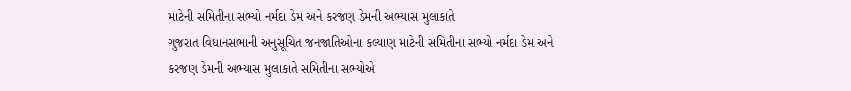માટેની સમિતીના સભ્યો નર્મદા ડેમ અને કરજણ ડેમની અભ્યાસ મુલાકાતે
ગુજરાત વિધાનસભાની અનુસૂચિત જનજાતિઓના કલ્યાણ માટેની સમિતીના સભ્યો નર્મદા ડેમ અને કરજણ ડેમની અભ્યાસ મુલાકાતે સમિતીના સભ્યોએ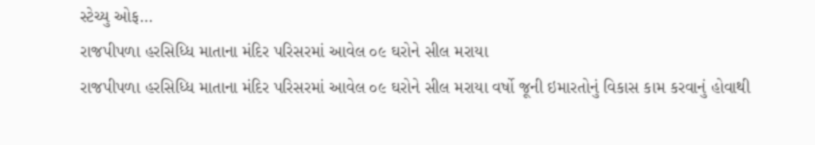સ્ટેચ્યુ ઓફ…
રાજપીપળા હરસિધ્ધિ માતાના મંદિર પરિસરમાં આવેલ ૦૯ ઘરોને સીલ મરાયા
રાજપીપળા હરસિધ્ધિ માતાના મંદિર પરિસરમાં આવેલ ૦૯ ઘરોને સીલ મરાયા વર્ષો જૂની ઇમારતોનું વિકાસ કામ કરવાનું હોવાથી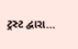ટ્રસ્ટ દ્વારા…